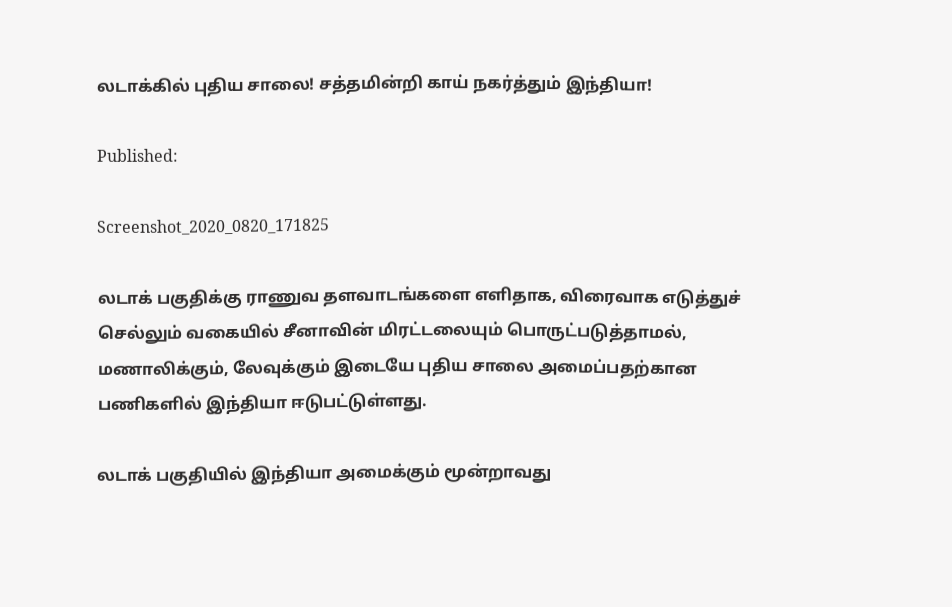லடாக்கில் புதிய சாலை! சத்தமின்றி காய் நகர்த்தும் இந்தியா!

Published:

Screenshot_2020_0820_171825

லடாக் பகுதிக்கு ராணுவ தளவாடங்களை எளிதாக, விரைவாக எடுத்துச் செல்லும் வகையில் சீனாவின் மிரட்டலையும் பொருட்படுத்தாமல், மணாலிக்கும், லேவுக்கும் இடையே புதிய சாலை அமைப்பதற்கான பணிகளில் இந்தியா ஈடுபட்டுள்ளது.

லடாக் பகுதியில் இந்தியா அமைக்கும் மூன்றாவது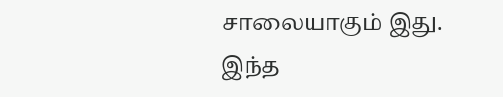சாலையாகும் இது. இந்த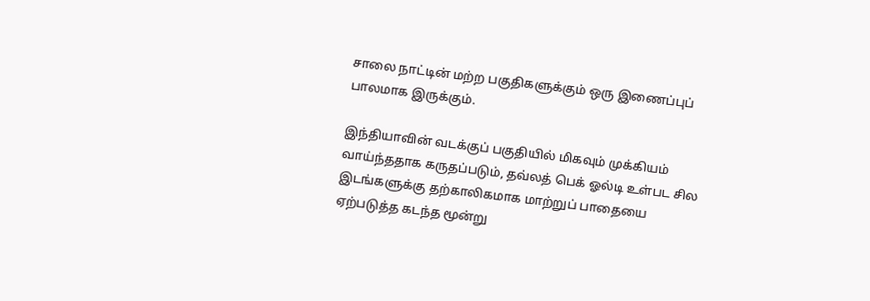சாலை நாட்டின் மற்ற பகுதிகளுக்கும் ஒரு இணைப்புப் பாலமாக இருக்கும்.

இந்தியாவின் வடக்குப் பகுதியில் மிகவும் முக்கியம் வாய்ந்ததாக கருதப்படும், தவ்லத் பெக் ஓல்டி உள்பட சில இடங்களுக்கு தற்காலிகமாக மாற்றுப் பாதையை ஏற்படுத்த கடந்த மூன்று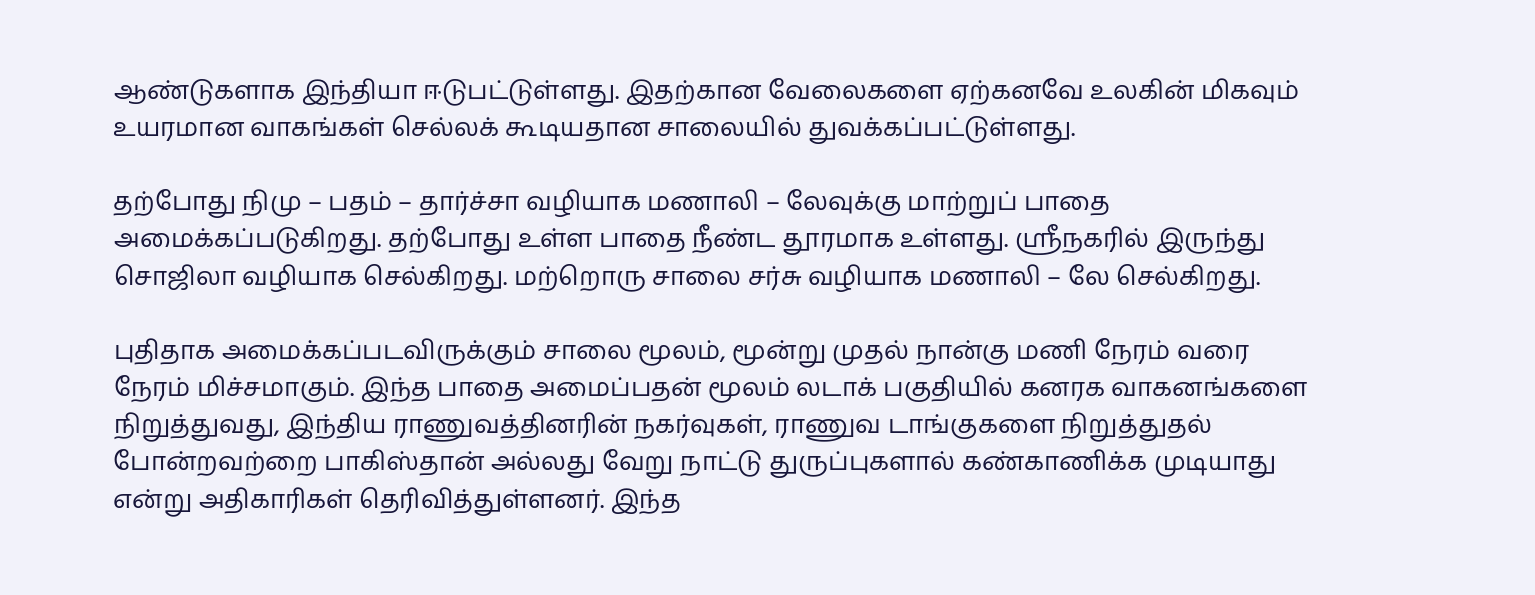ஆண்டுகளாக இந்தியா ஈடுபட்டுள்ளது. இதற்கான வேலைகளை ஏற்கனவே உலகின் மிகவும் உயரமான வாகங்கள் செல்லக் கூடியதான சாலையில் துவக்கப்பட்டுள்ளது.

தற்போது நிமு – பதம் – தார்ச்சா வழியாக மணாலி – லேவுக்கு மாற்றுப் பாதை அமைக்கப்படுகிறது. தற்போது உள்ள பாதை நீண்ட தூரமாக உள்ளது. ஸ்ரீநகரில் இருந்து சொஜிலா வழியாக செல்கிறது. மற்றொரு சாலை சர்சு வழியாக மணாலி – லே செல்கிறது.

புதிதாக அமைக்கப்படவிருக்கும் சாலை மூலம், மூன்று முதல் நான்கு மணி நேரம் வரை நேரம் மிச்சமாகும். இந்த பாதை அமைப்பதன் மூலம் லடாக் பகுதியில் கனரக வாகனங்களை நிறுத்துவது, இந்திய ராணுவத்தினரின் நகர்வுகள், ராணுவ டாங்குகளை நிறுத்துதல் போன்றவற்றை பாகிஸ்தான் அல்லது வேறு நாட்டு துருப்புகளால் கண்காணிக்க முடியாது என்று அதிகாரிகள் தெரிவித்துள்ளனர். இந்த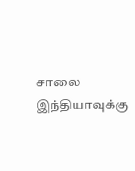சாலை இந்தியாவுக்கு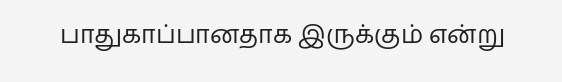பாதுகாப்பானதாக இருக்கும் என்று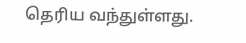தெரிய வந்துள்ளது.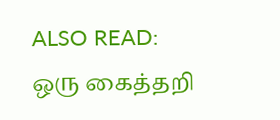ALSO READ:  ஒரு கைத்தறி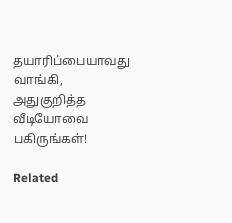தயாரிப்பையாவது வாங்கி, அதுகுறித்த வீடியோவை பகிருங்கள்!

Related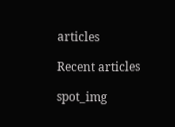articles

Recent articles

spot_img